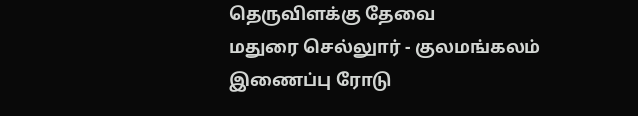தெருவிளக்கு தேவை
மதுரை செல்லுார் - குலமங்கலம் இணைப்பு ரோடு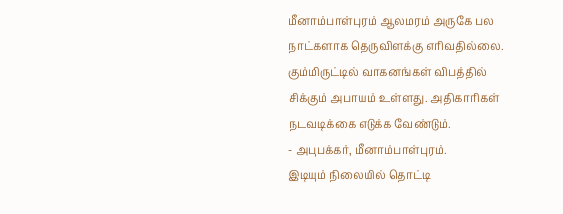மீனாம்பாள்புரம் ஆலமரம் அருகே பல நாட்களாக தெருவிளக்கு எரிவதில்லை. கும்மிருட்டில் வாகனங்கள் விபத்தில் சிக்கும் அபாயம் உள்ளது. அதிகாரிகள் நடவடிக்கை எடுக்க வேண்டும்.
- அபுபக்கர், மீனாம்பாள்புரம்.
இடியும் நிலையில் தொட்டி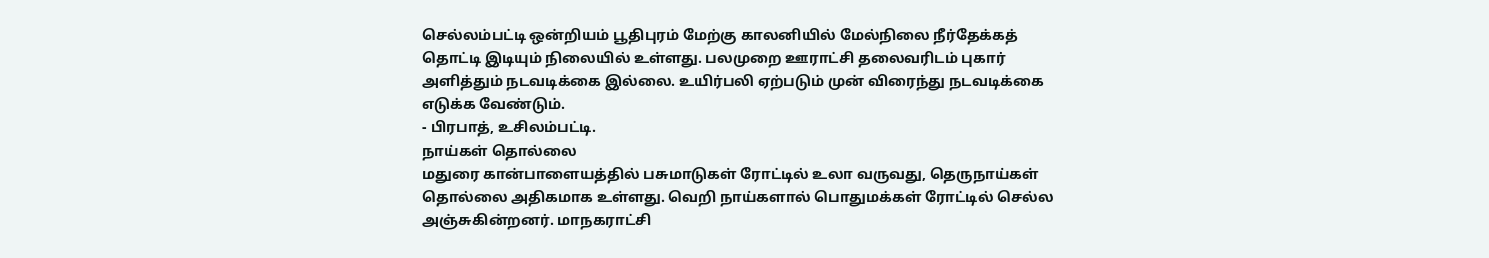செல்லம்பட்டி ஒன்றியம் பூதிபுரம் மேற்கு காலனியில் மேல்நிலை நீர்தேக்கத் தொட்டி இடியும் நிலையில் உள்ளது. பலமுறை ஊராட்சி தலைவரிடம் புகார் அளித்தும் நடவடிக்கை இல்லை. உயிர்பலி ஏற்படும் முன் விரைந்து நடவடிக்கை எடுக்க வேண்டும்.
- பிரபாத், உசிலம்பட்டி.
நாய்கள் தொல்லை
மதுரை கான்பாளையத்தில் பசுமாடுகள் ரோட்டில் உலா வருவது, தெருநாய்கள் தொல்லை அதிகமாக உள்ளது. வெறி நாய்களால் பொதுமக்கள் ரோட்டில் செல்ல அஞ்சுகின்றனர். மாநகராட்சி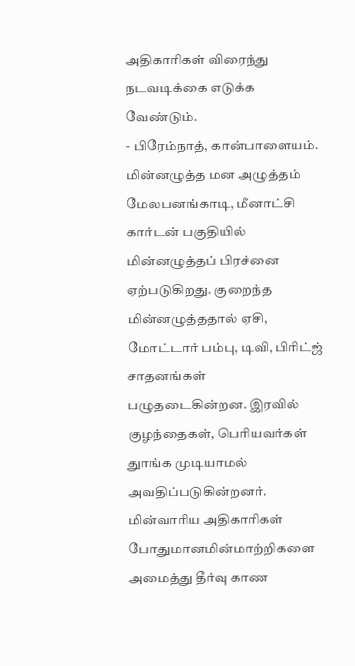அதிகாரிகள் விரைந்து நடவடிக்கை எடுக்க வேண்டும்.
- பிரேம்நாத், கான்பாளையம்.
மின்னழுத்த மன அழுத்தம்
மேலபனங்காடி, மீனாட்சி கார்டன் பகுதியில் மின்னழுத்தப் பிரச்னை ஏற்படுகிறது. குறைந்த மின்னழுத்ததால் ஏசி, மோட்டார் பம்பு, டிவி, பிரிட்ஜ் சாதனங்கள் பழுதடைகின்றன. இரவில் குழந்தைகள், பெரியவர்கள் துாங்க முடியாமல் அவதிப்படுகின்றனர். மின்வாரிய அதிகாரிகள் போதுமானமின்மாற்றிகளை அமைத்து தீர்வு காண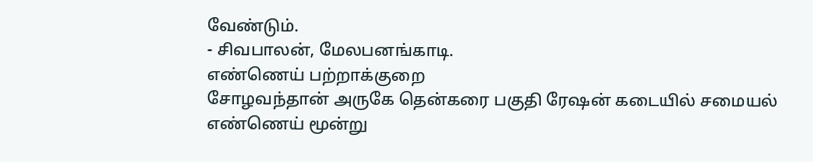வேண்டும்.
- சிவபாலன், மேலபனங்காடி.
எண்ணெய் பற்றாக்குறை
சோழவந்தான் அருகே தென்கரை பகுதி ரேஷன் கடையில் சமையல் எண்ணெய் மூன்று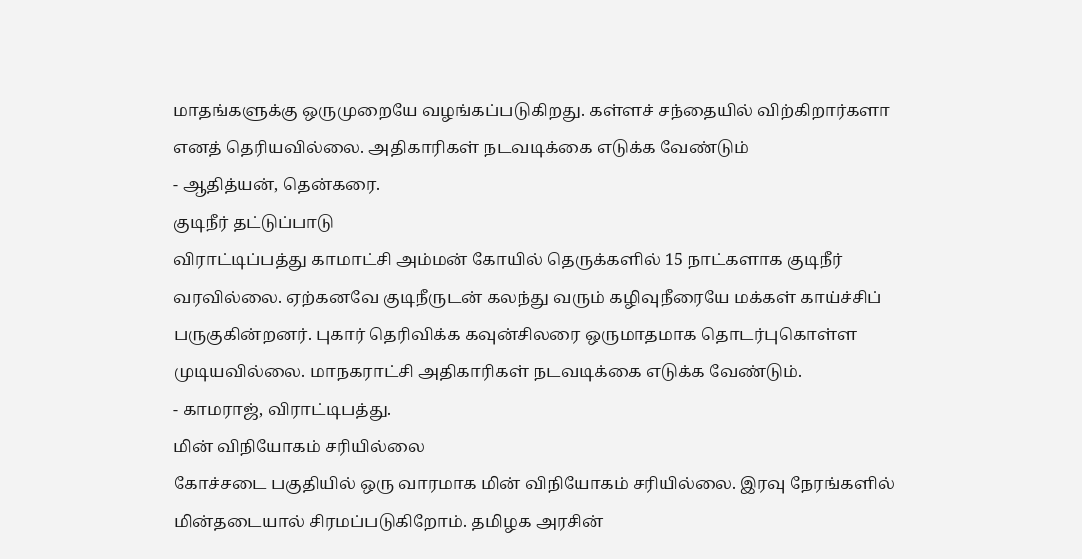மாதங்களுக்கு ஒருமுறையே வழங்கப்படுகிறது. கள்ளச் சந்தையில் விற்கிறார்களா எனத் தெரியவில்லை. அதிகாரிகள் நடவடிக்கை எடுக்க வேண்டும்
- ஆதித்யன், தென்கரை.
குடிநீர் தட்டுப்பாடு
விராட்டிப்பத்து காமாட்சி அம்மன் கோயில் தெருக்களில் 15 நாட்களாக குடிநீர் வரவில்லை. ஏற்கனவே குடிநீருடன் கலந்து வரும் கழிவுநீரையே மக்கள் காய்ச்சிப் பருகுகின்றனர். புகார் தெரிவிக்க கவுன்சிலரை ஒருமாதமாக தொடர்புகொள்ள முடியவில்லை. மாநகராட்சி அதிகாரிகள் நடவடிக்கை எடுக்க வேண்டும்.
- காமராஜ், விராட்டிபத்து.
மின் விநியோகம் சரியில்லை
கோச்சடை பகுதியில் ஒரு வாரமாக மின் விநியோகம் சரியில்லை. இரவு நேரங்களில் மின்தடையால் சிரமப்படுகிறோம். தமிழக அரசின்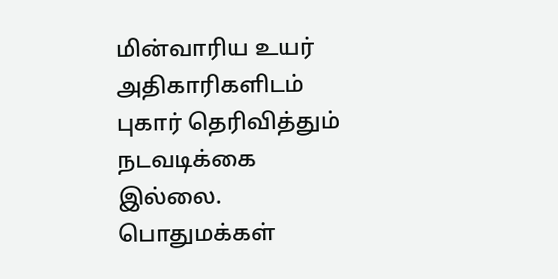மின்வாரிய உயர் அதிகாரிகளிடம் புகார் தெரிவித்தும் நடவடிக்கை இல்லை. பொதுமக்கள்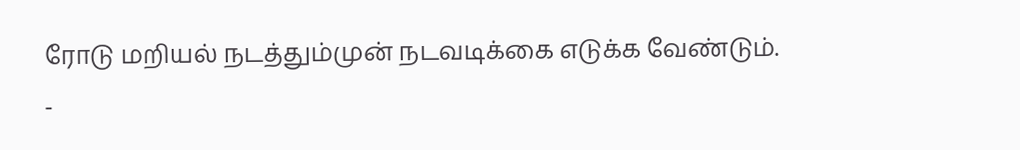ரோடு மறியல் நடத்தும்முன் நடவடிக்கை எடுக்க வேண்டும்.
-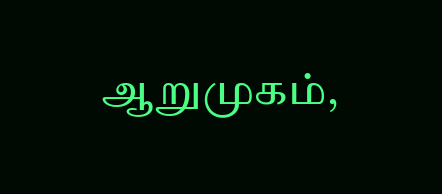ஆறுமுகம்,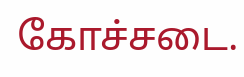கோச்சடை.